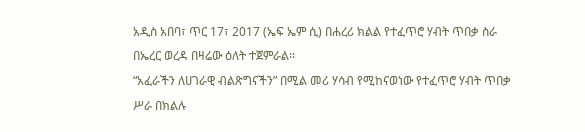አዲስ አበባ፣ ጥር 17፣ 2017 (ኤፍ ኤም ሲ) በሐረሪ ክልል የተፈጥሮ ሃብት ጥበቃ ስራ በኤረር ወረዳ በዛሬው ዕለት ተጀምራል፡፡
“አፈራችን ለሀገራዊ ብልጽግናችን” በሚል መሪ ሃሳብ የሚከናወነው የተፈጥሮ ሃብት ጥበቃ ሥራ በክልሉ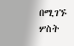በሚገኙ ሦስት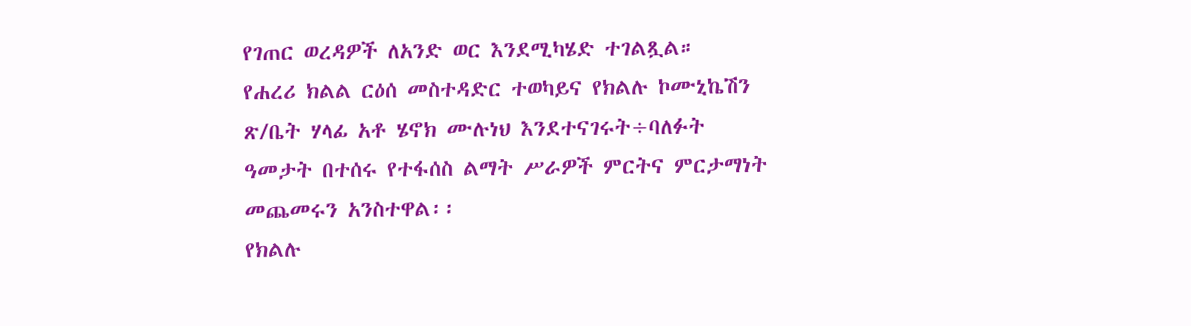የገጠር ወረዳዎች ለአንድ ወር እንደሚካሄድ ተገልጿል።
የሐረሪ ክልል ርዕሰ መስተዳድር ተወካይና የክልሉ ኮሙኒኬሽን ጽ/ቤት ሃላፊ አቶ ሄኖክ ሙሉነህ እንደተናገሩት÷ባለፉት ዓመታት በተሰሩ የተፋሰስ ልማት ሥራዎች ምርትና ምርታማነት መጨመሩን አንስተዋል፡፡
የክልሉ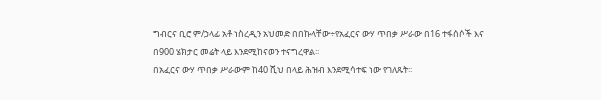ግብርና ቢሮ ም/ኃላፊ አቶ ነስረዲን አህመድ በበኩላቸው÷የአፈርና ውሃ ጥበቃ ሥራው በ16 ተፋሰሶች እና በ900 ሄክታር መሬት ላይ እንደሚከናወን ተናግረዋል፡፡
በአፈርና ውሃ ጥበቃ ሥራውም ከ40 ሺህ በላይ ሕዝብ እንደሚሳተፍ ነው የገለጹት፡፡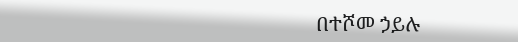በተሾመ ኃይሉ